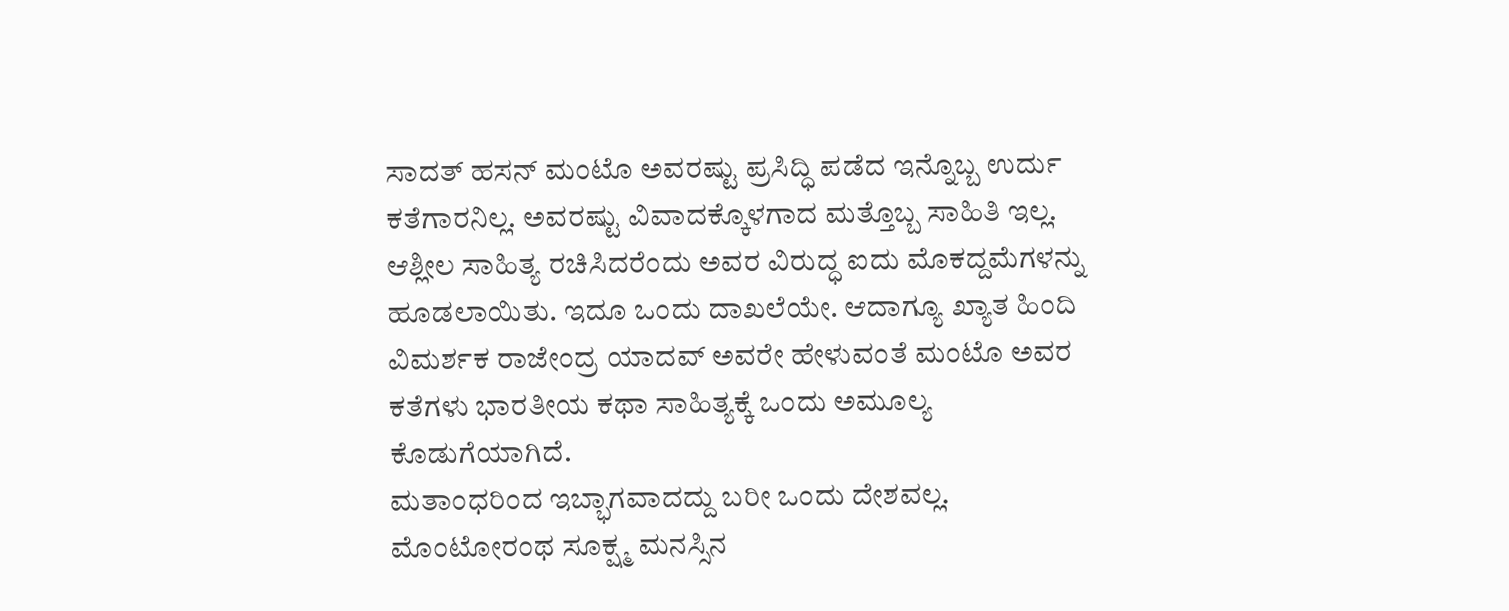ಸಾದತ್ ಹಸನ್ ಮಂಟೊ ಅವರಷ್ಟು ಪ್ರಸಿದ್ಧಿ ಪಡೆದ ಇನ್ನೊಬ್ಬ ಉರ್ದು ಕತೆಗಾರನಿಲ್ಲ. ಅವರಷ್ಟು ವಿವಾದಕ್ಕೊಳಗಾದ ಮತ್ತೊಬ್ಬ ಸಾಹಿತಿ ಇಲ್ಲ. ಆಶ್ಲೀಲ ಸಾಹಿತ್ಯ ರಚಿಸಿದರೆಂದು ಅವರ ವಿರುದ್ಧ ಐದು ಮೊಕದ್ದಮೆಗಳನ್ನು ಹೂಡಲಾಯಿತು. ಇದೂ ಒಂದು ದಾಖಲೆಯೇ. ಆದಾಗ್ಯೂ ಖ್ಯಾತ ಹಿಂದಿ ವಿಮರ್ಶಕ ರಾಜೇಂದ್ರ ಯಾದವ್ ಅವರೇ ಹೇಳುವಂತೆ ಮಂಟೊ ಅವರ ಕತೆಗಳು ಭಾರತೀಯ ಕಥಾ ಸಾಹಿತ್ಯಕ್ಕೆ ಒಂದು ಅಮೂಲ್ಯ ಕೊಡುಗೆಯಾಗಿದೆ.
ಮತಾಂಧರಿಂದ ಇಬ್ಭಾಗವಾದದ್ದು ಬರೀ ಒಂದು ದೇಶವಲ್ಲ. ಮೊಂಟೋರಂಥ ಸೂಕ್ಷ್ಮ ಮನಸ್ಸಿನ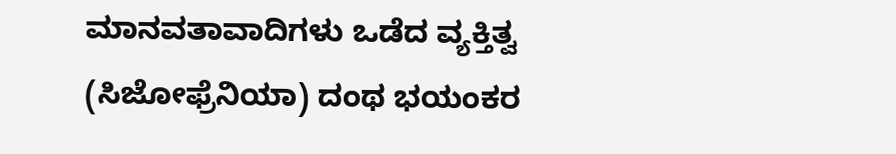ಮಾನವತಾವಾದಿಗಳು ಒಡೆದ ವ್ಯಕ್ತಿತ್ವ (ಸಿಜೋಫ್ರೆನಿಯಾ) ದಂಥ ಭಯಂಕರ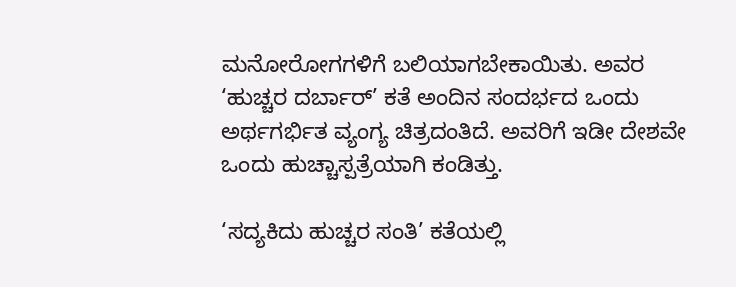ಮನೋರೋಗಗಳಿಗೆ ಬಲಿಯಾಗಬೇಕಾಯಿತು. ಅವರ ‘ಹುಚ್ಚರ ದರ್ಬಾರ್’ ಕತೆ ಅಂದಿನ ಸಂದರ್ಭದ ಒಂದು ಅರ್ಥಗರ್ಭಿತ ವ್ಯಂಗ್ಯ ಚಿತ್ರದಂತಿದೆ. ಅವರಿಗೆ ಇಡೀ ದೇಶವೇ ಒಂದು ಹುಚ್ಚಾಸ್ಪತ್ರೆಯಾಗಿ ಕಂಡಿತ್ತು.

‘ಸದ್ಯಕಿದು ಹುಚ್ಚರ ಸಂತಿ’ ಕತೆಯಲ್ಲಿ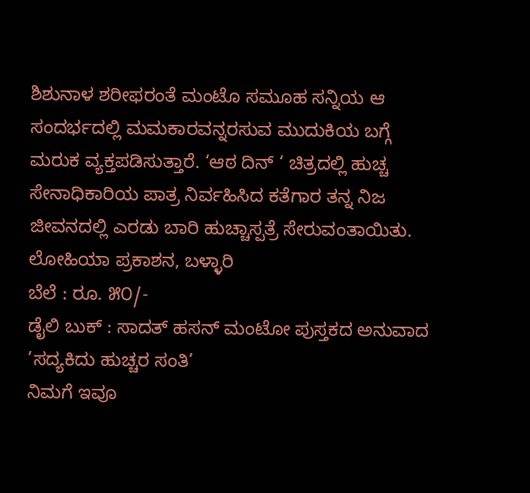ಶಿಶುನಾಳ ಶರೀಫರಂತೆ ಮಂಟೊ ಸಮೂಹ ಸನ್ನಿಯ ಆ ಸಂದರ್ಭದಲ್ಲಿ ಮಮಕಾರವನ್ನರಸುವ ಮುದುಕಿಯ ಬಗ್ಗೆ ಮರುಕ ವ್ಯಕ್ತಪಡಿಸುತ್ತಾರೆ. ‘ಆಠ ದಿನ್ ‘ ಚಿತ್ರದಲ್ಲಿ ಹುಚ್ಚ ಸೇನಾಧಿಕಾರಿಯ ಪಾತ್ರ ನಿರ್ವಹಿಸಿದ ಕತೆಗಾರ ತನ್ನ ನಿಜ ಜೀವನದಲ್ಲಿ ಎರಡು ಬಾರಿ ಹುಚ್ಚಾಸ್ಪತ್ರೆ ಸೇರುವಂತಾಯಿತು.
ಲೋಹಿಯಾ ಪ್ರಕಾಶನ, ಬಳ್ಳಾರಿ
ಬೆಲೆ : ರೂ. ೫೦/-
ಡೈಲಿ ಬುಕ್ : ಸಾದತ್ ಹಸನ್ ಮಂಟೋ ಪುಸ್ತಕದ ಅನುವಾದ ’ಸದ್ಯಕಿದು ಹುಚ್ಚರ ಸಂತಿ’
ನಿಮಗೆ ಇವೂ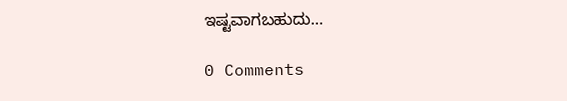ಇಷ್ಟವಾಗಬಹುದು…

0 Comments